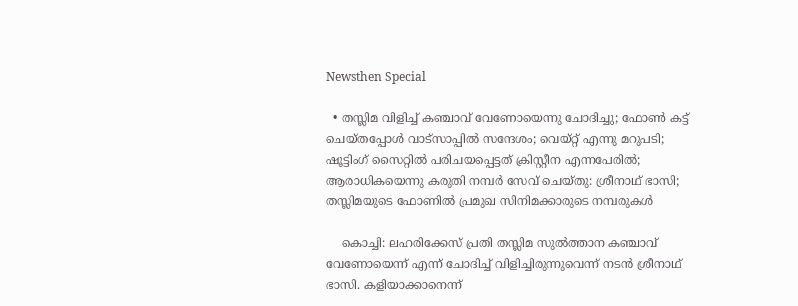Newsthen Special

  • തസ്ലിമ വിളിച്ച് കഞ്ചാവ് വേണോയെന്നു ചോദിച്ചു; ഫോണ്‍ കട്ട് ചെയ്തപ്പോള്‍ വാട്‌സാപ്പില്‍ സന്ദേശം; വെയ്റ്റ് എന്നു മറുപടി; ഷൂട്ടിംഗ് സൈറ്റില്‍ പരിചയപ്പെട്ടത് ക്രിസ്റ്റീന എന്നപേരില്‍; ആരാധികയെന്നു കരുതി നമ്പര്‍ സേവ് ചെയ്തു: ശ്രീനാഥ് ഭാസി; തസ്ലിമയുടെ ഫോണില്‍ പ്രമുഖ സിനിമക്കാരുടെ നമ്പരുകള്‍

    കൊച്ചി: ലഹരിക്കേസ് പ്രതി തസ്ലിമ സുല്‍ത്താന കഞ്ചാവ് വേണോയെന്ന് എന്ന് ചോദിച്ച് വിളിച്ചിരുന്നുവെന്ന് നടന്‍ ശ്രീനാഥ് ഭാസി. കളിയാക്കാനെന്ന്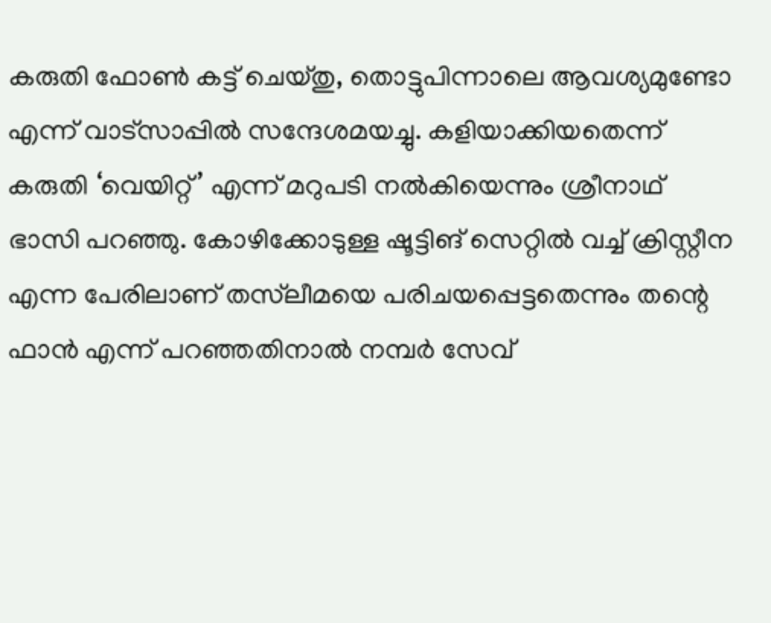കരുതി ഫോണ്‍ കട്ട് ചെയ്തു, തൊട്ടുപിന്നാലെ ആവശ്യമുണ്ടോ എന്ന് വാട്‌സാപ്പില്‍ സന്ദേശമയച്ചു. കളിയാക്കിയതെന്ന് കരുതി ‘വെയിറ്റ്’ എന്ന് മറുപടി നല്‍കിയെന്നും ശ്രീനാഥ് ഭാസി പറഞ്ഞു. കോഴിക്കോടുള്ള ഷൂട്ടിങ് സെറ്റില്‍ വച്ച് ക്രിസ്റ്റീന എന്ന പേരിലാണ് തസ്‌ലീമയെ പരിചയപ്പെട്ടതെന്നും തന്റെ ഫാന്‍ എന്ന് പറഞ്ഞതിനാല്‍ നമ്പര്‍ സേവ്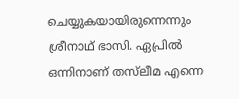ചെയ്യുകയായിരുന്നെന്നും ശ്രീനാഥ് ഭാസി. ഏപ്രില്‍ ഒന്നിനാണ് തസ്‌ലീമ എന്നെ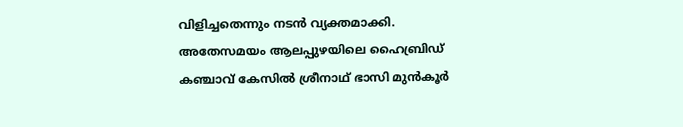വിളിച്ചതെന്നും നടന്‍ വ്യക്തമാക്കി. അതേസമയം ആലപ്പുഴയിലെ ഹൈബ്രിഡ് കഞ്ചാവ് കേസില്‍ ശ്രീനാഥ് ഭാസി മുന്‍കൂര്‍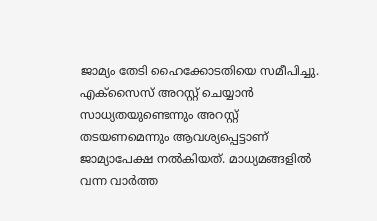ജാമ്യം തേടി ഹൈക്കോടതിയെ സമീപിച്ചു. എക്‌സൈസ് അറസ്റ്റ് ചെയ്യാന്‍ സാധ്യതയുണ്ടെന്നും അറസ്റ്റ് തടയണമെന്നും ആവശ്യപ്പെട്ടാണ് ജാമ്യാപേക്ഷ നല്‍കിയത്. മാധ്യമങ്ങളില്‍ വന്ന വാര്‍ത്ത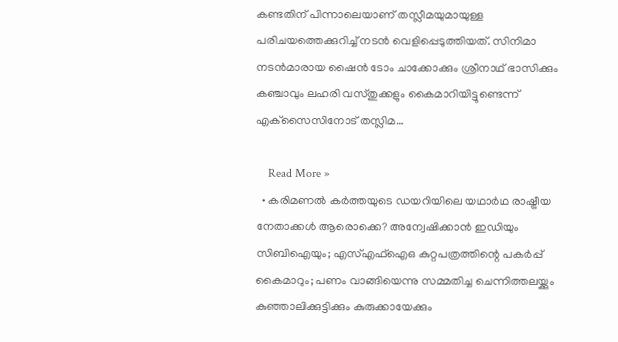കണ്ടതിന് പിന്നാലെയാണ് തസ്ലീമയുമായുള്ള പരിചയത്തെക്കുറിച്ച് നടന്‍ വെളിപ്പെടുത്തിയത്. സിനിമാ നടന്‍മാരായ ഷൈന്‍ ടോം ചാക്കോക്കും ശ്രീനാഥ് ഭാസിക്കും കഞ്ചാവും ലഹരി വസ്തുക്കളും കൈമാറിയിട്ടുണ്ടെന്ന് എക്‌സൈസിനോട് തസ്ലിമ…

    Read More »
  • കരിമണല്‍ കര്‍ത്തയുടെ ഡയറിയിലെ യഥാര്‍ഥ രാഷ്ട്രീയ നേതാക്കള്‍ ആരൊക്കെ? അന്വേഷിക്കാന്‍ ഇഡിയും സിബിഐയും; എസ്എഫ്‌ഐഒ കുറ്റപത്രത്തിന്റെ പകര്‍പ്പ് കൈമാറും; പണം വാങ്ങിയെന്നു സമ്മതിച്ച ചെന്നിത്തലയ്ക്കും കുഞ്ഞാലിക്കുട്ടിക്കും കുരുക്കായേക്കും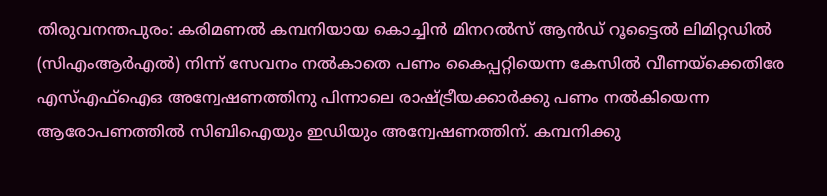തിരുവനന്തപുരം: കരിമണല്‍ കമ്പനിയായ കൊച്ചിന്‍ മിനറല്‍സ് ആന്‍ഡ് റൂട്ടൈല്‍ ലിമിറ്റഡില്‍ (സിഎംആര്‍എല്‍) നിന്ന് സേവനം നല്‍കാതെ പണം കൈപ്പറ്റിയെന്ന കേസില്‍ വീണയ്‌ക്കെതിരേ എസ്എഫ്‌ഐഒ അന്വേഷണത്തിനു പിന്നാലെ രാഷ്ട്രീയക്കാര്‍ക്കു പണം നല്‍കിയെന്ന ആരോപണത്തില്‍ സിബിഐയും ഇഡിയും അന്വേഷണത്തിന്. കമ്പനിക്കു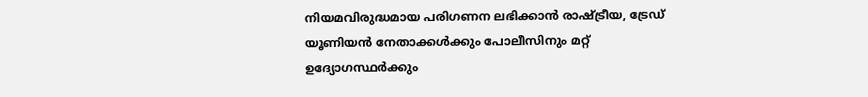നിയമവിരുദ്ധമായ പരിഗണന ലഭിക്കാന്‍ രാഷ്ട്രീയ, ട്രേഡ് യൂണിയന്‍ നേതാക്കള്‍ക്കും പോലീസിനും മറ്റ് ഉദ്യോഗസ്ഥര്‍ക്കും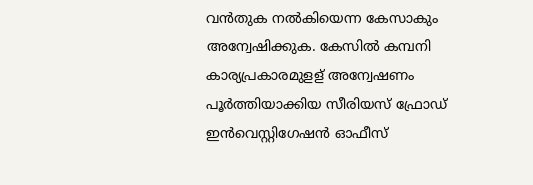വന്‍തുക നല്‍കിയെന്ന കേസാകും അന്വേഷിക്കുക. കേസില്‍ കമ്പനി കാര്യപ്രകാരമുളള് അന്വേഷണം പൂര്‍ത്തിയാക്കിയ സീരിയസ് ഫ്രോഡ് ഇന്‍വെസ്റ്റിഗേഷന്‍ ഓഫീസ്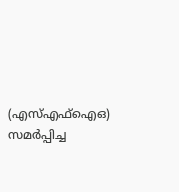(എസ്എഫ്‌ഐഒ) സമര്‍പ്പിച്ച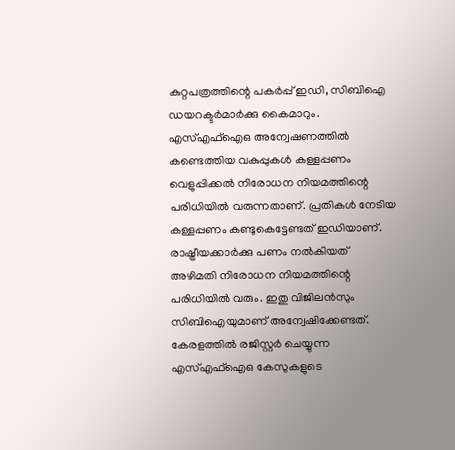കുറ്റപത്രത്തിന്റെ പകര്‍പ്പ് ഇഡി, സിബിഐ ഡയറക്ടര്‍മാര്‍ക്കു കൈമാറും. എസ്എഫ്‌ഐഒ അന്വേഷണത്തില്‍ കണ്ടെത്തിയ വകുപ്പുകള്‍ കള്ളപ്പണം വെളുപ്പിക്കല്‍ നിരോധന നിയമത്തിന്റെ പരിധിയില്‍ വരുന്നതാണ്. പ്രതികള്‍ നേടിയ കള്ളപ്പണം കണ്ടുകെട്ടേണ്ടത് ഇഡിയാണ്. രാഷ്ട്രീയക്കാര്‍ക്കു പണം നല്‍കിയത് അഴിമതി നിരോധന നിയമത്തിന്റെ പരിധിയില്‍ വരും. ഇതു വിജിലന്‍സും സിബിഐയുമാണ് അന്വേഷിക്കേണ്ടത്. കേരളത്തില്‍ രജിസ്റ്റര്‍ ചെയ്യുന്ന എസ്എഫ്‌ഐഒ കേസുകളുടെ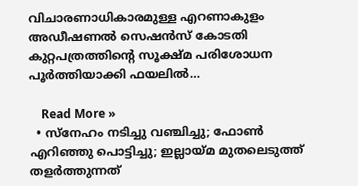വിചാരണാധികാരമുള്ള എറണാകുളം അഡീഷണല്‍ സെഷന്‍സ് കോടതി കുറ്റപത്രത്തിന്റെ സൂക്ഷ്മ പരിശോധന പൂര്‍ത്തിയാക്കി ഫയലില്‍…

    Read More »
  • സ്‌നേഹം നടിച്ചു വഞ്ചിച്ചു; ഫോണ്‍ എറിഞ്ഞു പൊട്ടിച്ചു; ഇല്ലായ്മ മുതലെടുത്ത് തളര്‍ത്തുന്നത്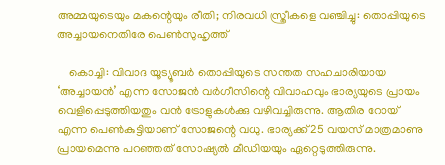അമ്മയുടെയും മകന്റെയും രീതി; നിരവധി സ്ത്രീകളെ വഞ്ചിച്ചു: തൊപ്പിയുടെ അച്ചായനെതിരേ പെണ്‍സുഹൃത്ത്

    കൊച്ചി: വിവാദ യൂട്യൂബര്‍ തൊപ്പിയുടെ സന്തത സഹചാരിയായ ‘അച്ചായന്‍’ എന്ന സോജന്‍ വര്‍ഗീസിന്റെ വിവാഹവും ഭാര്യയുടെ പ്രായം വെളിപ്പെടുത്തിയതും വന്‍ ട്രോളുകള്‍ക്കു വഴിവച്ചിരുന്നു. ആതിര റോയ് എന്ന പെണ്‍കുട്ടിയാണ് സോജന്റെ വധു. ഭാര്യക്ക് 25 വയസ് മാത്രമാണു പ്രായമെന്നു പറഞ്ഞത് സോഷ്യല്‍ മീഡിയയും ഏറ്റെടുത്തിരുന്നു.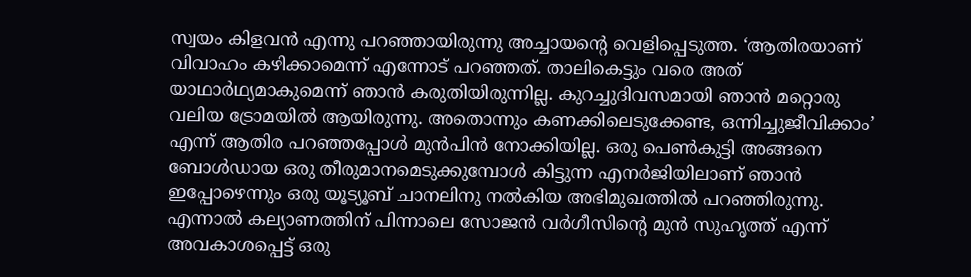സ്വയം കിളവന്‍ എന്നു പറഞ്ഞായിരുന്നു അച്ചായന്റെ വെളിപ്പെടുത്ത. ‘ആതിരയാണ് വിവാഹം കഴിക്കാമെന്ന് എന്നോട് പറഞ്ഞത്. താലികെട്ടും വരെ അത് യാഥാര്‍ഥ്യമാകുമെന്ന് ഞാന്‍ കരുതിയിരുന്നില്ല. കുറച്ചുദിവസമായി ഞാന്‍ മറ്റൊരു വലിയ ട്രോമയില്‍ ആയിരുന്നു. അതൊന്നും കണക്കിലെടുക്കേണ്ട, ഒന്നിച്ചുജീവിക്കാം’ എന്ന് ആതിര പറഞ്ഞപ്പോള്‍ മുന്‍പിന്‍ നോക്കിയില്ല. ഒരു പെണ്‍കുട്ടി അങ്ങനെ ബോള്‍ഡായ ഒരു തീരുമാനമെടുക്കുമ്പോള്‍ കിട്ടുന്ന എനര്‍ജിയിലാണ് ഞാന്‍ ഇപ്പോഴെന്നും ഒരു യൂട്യൂബ് ചാനലിനു നല്‍കിയ അഭിമുഖത്തില്‍ പറഞ്ഞിരുന്നു. എന്നാല്‍ കല്യാണത്തിന് പിന്നാലെ സോജന്‍ വര്‍ഗീസിന്റെ മുന്‍ സുഹൃത്ത് എന്ന് അവകാശപ്പെട്ട് ഒരു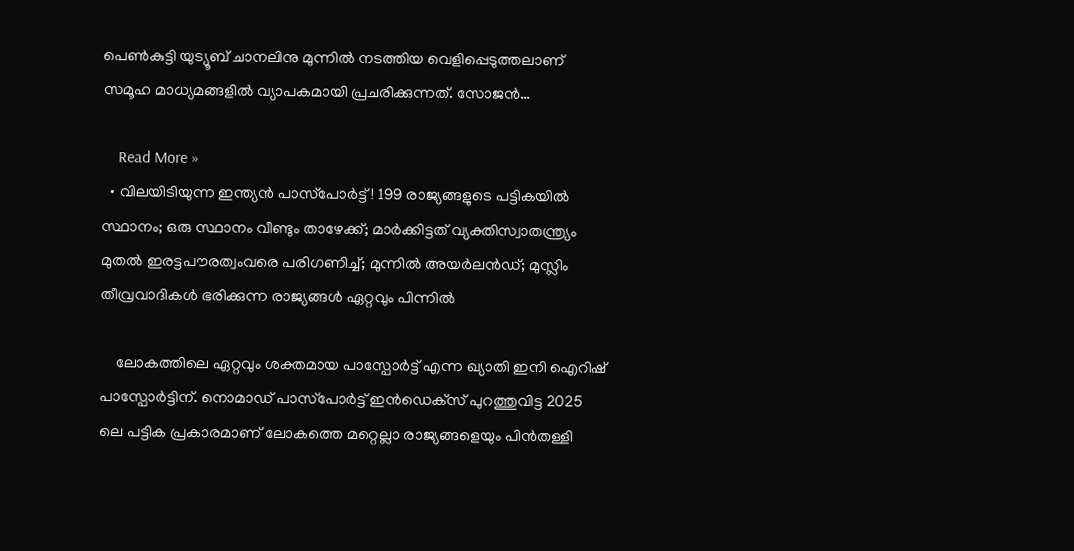പെണ്‍കുട്ടി യുട്യൂബ് ചാനലിനു മുന്നില്‍ നടത്തിയ വെളിപ്പെടുത്തലാണ് സമൂഹ മാധ്യമങ്ങളില്‍ വ്യാപകമായി പ്രചരിക്കുന്നത്. സോജന്‍…

    Read More »
  • വിലയിടിയുന്ന ഇന്ത്യന്‍ പാസ്‌പോര്‍ട്ട്! 199 രാജ്യങ്ങളുടെ പട്ടികയില്‍ സ്ഥാനം; ഒരു സ്ഥാനം വീണ്ടും താഴേക്ക്; മാര്‍ക്കിട്ടത് വ്യക്തിസ്വാതന്ത്ര്യം മുതല്‍ ഇരട്ടപൗരത്വംവരെ പരിഗണിച്ച്; മുന്നില്‍ അയര്‍ലന്‍ഡ്; മുസ്ലിം തീവ്രവാദികള്‍ ഭരിക്കുന്ന രാജ്യങ്ങള്‍ ഏറ്റവും പിന്നില്‍

    ലോകത്തിലെ ഏറ്റവും ശക്തമായ പാസ്പോര്‍ട്ട് എന്ന ഖ്യാതി ഇനി ഐറിഷ് പാസ്പോര്‍ട്ടിന്. നൊമാഡ് പാസ്‌പോര്‍ട്ട് ഇന്‍ഡെക്‌സ് പുറത്തുവിട്ട 2025 ലെ പട്ടിക പ്രകാരമാണ് ലോകത്തെ മറ്റെല്ലാ രാജ്യങ്ങളെയും പിന്‍തള്ളി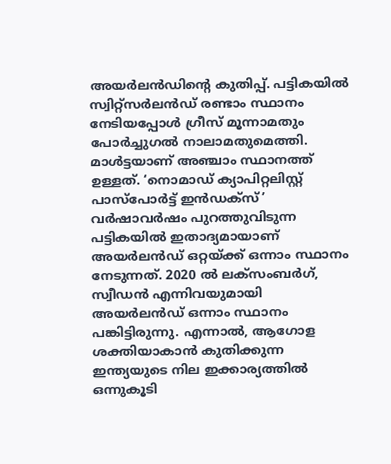അയര്‍ലന്‍ഡിന്റെ കുതിപ്പ്. പട്ടികയില്‍ സ്വിറ്റ്സര്‍ലന്‍ഡ് രണ്ടാം സ്ഥാനം നേടിയപ്പോള്‍ ഗ്രീസ് മൂന്നാമതും പോര്‍ച്ചുഗല്‍ നാലാമതുമെത്തി. മാള്‍ട്ടയാണ് അഞ്ചാം സ്ഥാനത്ത് ഉള്ളത്. ‘നൊമാഡ് ക്യാപിറ്റലിസ്റ്റ് പാസ്‌പോര്‍ട്ട് ഇന്‍ഡക്‌സ്’ വര്‍ഷാവര്‍ഷം പുറത്തുവിടുന്ന പട്ടികയില്‍ ഇതാദ്യമായാണ് അയര്‍ലന്‍ഡ് ഒറ്റയ്ക്ക് ഒന്നാം സ്ഥാനം നേടുന്നത്. 2020 ല്‍ ലക്സംബര്‍ഗ്, സ്വീഡന്‍ എന്നിവയുമായി അയര്‍ലന്‍ഡ് ഒന്നാം സ്ഥാനം പങ്കിട്ടിരുന്നു. എന്നാല്‍, ആഗോള ശക്തിയാകാന്‍ കുതിക്കുന്ന ഇന്ത്യയുടെ നില ഇക്കാര്യത്തില്‍ ഒന്നുകൂടി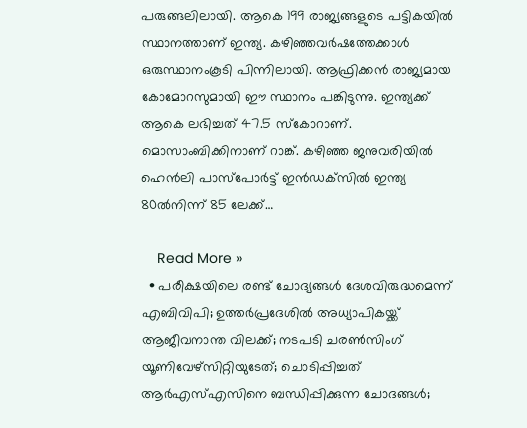പരുങ്ങലിലായി. ആകെ 199 രാജ്യങ്ങളുടെ പട്ടികയില്‍ സ്ഥാനത്താണ് ഇന്ത്യ. കഴിഞ്ഞവര്‍ഷത്തേക്കാള്‍ ഒരുസ്ഥാനംകൂടി പിന്നിലായി. ആഫ്രിക്കന്‍ രാജ്യമായ കോമോറസുമായി ഈ സ്ഥാനം പങ്കിടുന്നു. ഇന്ത്യക്ക് ആകെ ലഭിച്ചത് 47.5 സ്‌കോറാണ്. മൊസാംബിക്കിനാണ് റാങ്ക്. കഴിഞ്ഞ ജനുവരിയില്‍ ഹെന്‍ലി പാസ്‌പോര്‍ട്ട് ഇന്‍ഡക്‌സില്‍ ഇന്ത്യ 80ല്‍നിന്ന് 85 ലേക്ക്…

    Read More »
  • പരീക്ഷയിലെ രണ്ട് ചോദ്യങ്ങള്‍ ദേശവിരുദ്ധമെന്ന് എബിവിപി; ഉത്തര്‍പ്രദേശില്‍ അധ്യാപികയ്ക്ക് ആജീവനാന്ത വിലക്ക്; നടപടി ചരണ്‍സിംഗ് യൂണിവേഴ്‌സിറ്റിയുടേത്; ചൊടിപ്പിച്ചത് ആര്‍എസ്എസിനെ ബന്ധിപ്പിക്കുന്ന ചോദങ്ങള്‍;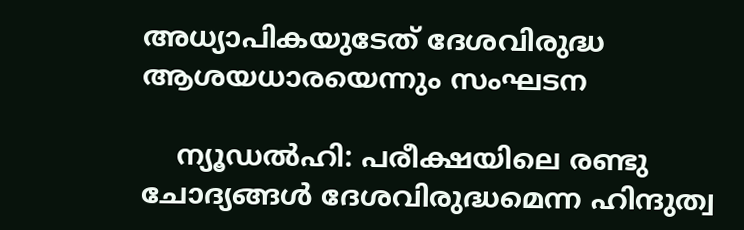അധ്യാപികയുടേത് ദേശവിരുദ്ധ ആശയധാരയെന്നും സംഘടന

    ന്യൂഡല്‍ഹി: പരീക്ഷയിലെ രണ്ടു ചോദ്യങ്ങള്‍ ദേശവിരുദ്ധമെന്ന ഹിന്ദുത്വ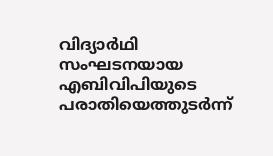വിദ്യാര്‍ഥി സംഘടനയായ എബിവിപിയുടെ പരാതിയെത്തുടര്‍ന്ന്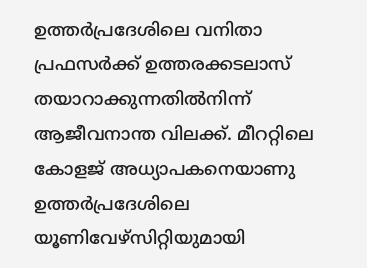ഉത്തര്‍പ്രദേശിലെ വനിതാ പ്രഫസര്‍ക്ക് ഉത്തരക്കടലാസ് തയാറാക്കുന്നതില്‍നിന്ന് ആജീവനാന്ത വിലക്ക്. മീററ്റിലെ കോളജ് അധ്യാപകനെയാണു ഉത്തര്‍പ്രദേശിലെ യൂണിവേഴ്‌സിറ്റിയുമായി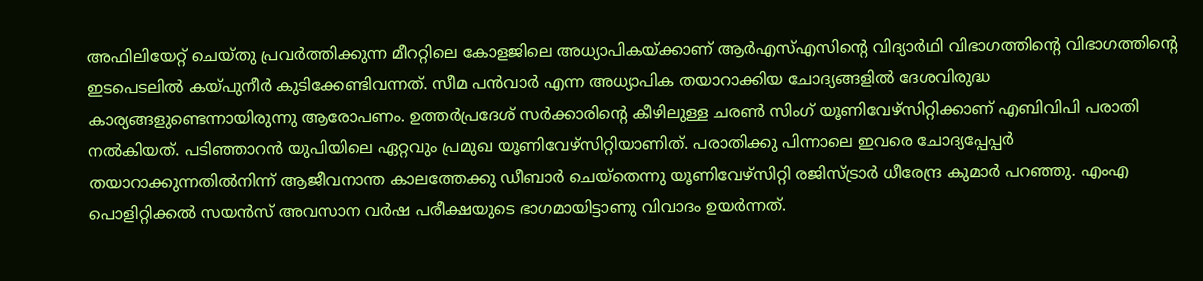അഫിലിയേറ്റ് ചെയ്തു പ്രവര്‍ത്തിക്കുന്ന മീററ്റിലെ കോളജിലെ അധ്യാപികയ്ക്കാണ് ആര്‍എസ്എസിന്റെ വിദ്യാര്‍ഥി വിഭാഗത്തിന്റെ വിഭാഗത്തിന്റെ ഇടപെടലില്‍ കയ്പുനീര്‍ കുടിക്കേണ്ടിവന്നത്. സീമ പന്‍വാര്‍ എന്ന അധ്യാപിക തയാറാക്കിയ ചോദ്യങ്ങളില്‍ ദേശവിരുദ്ധ കാര്യങ്ങളുണ്ടെന്നായിരുന്നു ആരോപണം. ഉത്തര്‍പ്രദേശ് സര്‍ക്കാരിന്റെ കീഴിലുള്ള ചരണ്‍ സിംഗ് യൂണിവേഴ്‌സിറ്റിക്കാണ് എബിവിപി പരാതി നല്‍കിയത്. പടിഞ്ഞാറന്‍ യുപിയിലെ ഏറ്റവും പ്രമുഖ യൂണിവേഴ്‌സിറ്റിയാണിത്. പരാതിക്കു പിന്നാലെ ഇവരെ ചോദ്യപ്പേപ്പര്‍ തയാറാക്കുന്നതില്‍നിന്ന് ആജീവനാന്ത കാലത്തേക്കു ഡീബാര്‍ ചെയ്‌തെന്നു യൂണിവേഴ്‌സിറ്റി രജിസ്ട്രാര്‍ ധീരേന്ദ്ര കുമാര്‍ പറഞ്ഞു. എംഎ പൊളിറ്റിക്കല്‍ സയന്‍സ് അവസാന വര്‍ഷ പരീക്ഷയുടെ ഭാഗമായിട്ടാണു വിവാദം ഉയര്‍ന്നത്.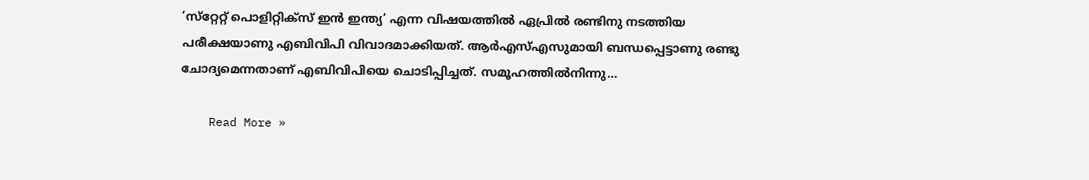‘സ്‌റ്റേറ്റ് പൊളിറ്റിക്‌സ് ഇന്‍ ഇന്ത്യ’ എന്ന വിഷയത്തില്‍ ഏപ്രില്‍ രണ്ടിനു നടത്തിയ പരീക്ഷയാണു എബിവിപി വിവാദമാക്കിയത്. ആര്‍എസ്എസുമായി ബന്ധപ്പെട്ടാണു രണ്ടു ചോദ്യമെന്നതാണ് എബിവിപിയെ ചൊടിപ്പിച്ചത്. സമൂഹത്തില്‍നിന്നു…

    Read More »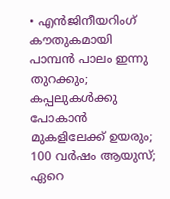• എന്‍ജിനീയറിംഗ് കൗതുകമായി പാമ്പന്‍ പാലം ഇന്നു തുറക്കും; കപ്പലുകള്‍ക്കു പോകാന്‍ മുകളിലേക്ക് ഉയരും; 100 വര്‍ഷം ആയുസ്; ഏറെ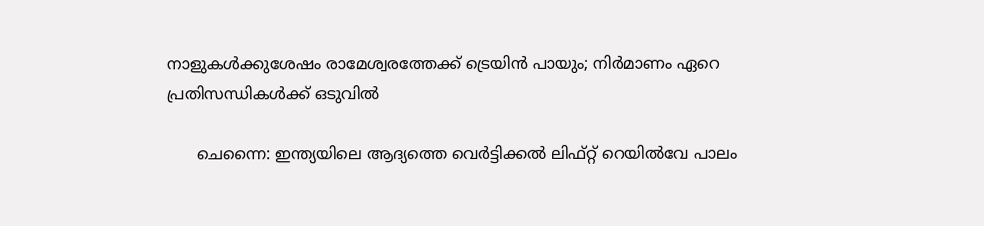നാളുകള്‍ക്കുശേഷം രാമേശ്വരത്തേക്ക് ട്രെയിന്‍ പായും; നിര്‍മാണം ഏറെ പ്രതിസന്ധികള്‍ക്ക് ഒടുവില്‍

      ചെന്നൈ: ഇന്ത്യയിലെ ആദ്യത്തെ വെര്‍ട്ടിക്കല്‍ ലിഫ്റ്റ് റെയില്‍വേ പാലം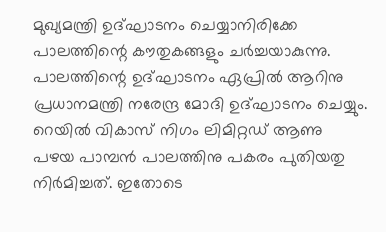മുഖ്യമന്ത്രി ഉദ്ഘാടനം ചെയ്യാനിരിക്കേ പാലത്തിന്റെ കൗതുകങ്ങളും ചര്‍ച്ചയാകുന്നു. പാലത്തിന്റെ ഉദ്ഘാടനം ഏപ്രില്‍ ആറിനു പ്രധാനമന്ത്രി നരേന്ദ്ര മോദി ഉദ്ഘാടനം ചെയ്യും. റെയില്‍ വികാസ് നിഗം ലിമിറ്റഡ് ആണു പഴയ പാമ്പന്‍ പാലത്തിനു പകരം പുതിയതു നിര്‍മിച്ചത്. ഇതോടെ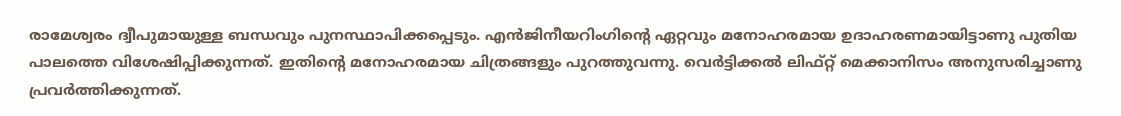രാമേശ്വരം ദ്വീപുമായുള്ള ബന്ധവും പുനസ്ഥാപിക്കപ്പെടും. എന്‍ജിനീയറിംഗിന്റെ ഏറ്റവും മനോഹരമായ ഉദാഹരണമായിട്ടാണു പുതിയ പാലത്തെ വിശേഷിപ്പിക്കുന്നത്. ഇതിന്റെ മനോഹരമായ ചിത്രങ്ങളും പുറത്തുവന്നു. വെര്‍ട്ടിക്കല്‍ ലിഫ്റ്റ് മെക്കാനിസം അനുസരിച്ചാണു പ്രവര്‍ത്തിക്കുന്നത്.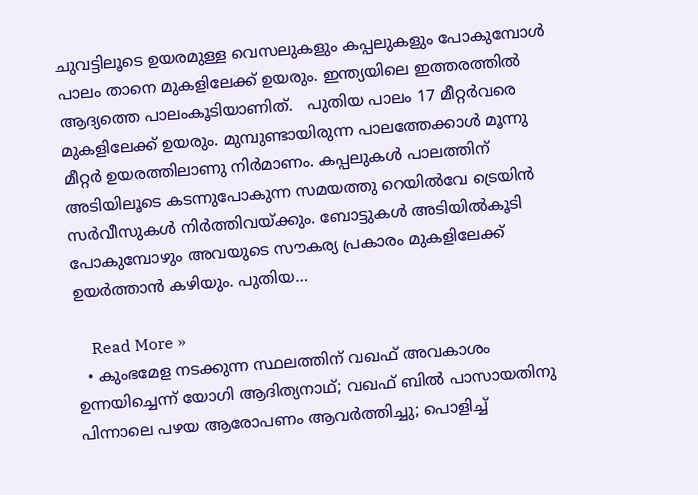ചുവട്ടിലൂടെ ഉയരമുള്ള വെസലുകളും കപ്പലുകളും പോകുമ്പോള്‍ പാലം താനെ മുകളിലേക്ക് ഉയരും. ഇന്ത്യയിലെ ഇത്തരത്തില്‍ ആദ്യത്തെ പാലംകൂടിയാണിത്.   പുതിയ പാലം 17 മീറ്റര്‍വരെ മുകളിലേക്ക് ഉയരും. മുമ്പുണ്ടായിരുന്ന പാലത്തേക്കാള്‍ മൂന്നു മീറ്റര്‍ ഉയരത്തിലാണു നിര്‍മാണം. കപ്പലുകള്‍ പാലത്തിന് അടിയിലൂടെ കടന്നുപോകുന്ന സമയത്തു റെയില്‍വേ ട്രെയിന്‍ സര്‍വീസുകള്‍ നിര്‍ത്തിവയ്ക്കും. ബോട്ടുകള്‍ അടിയില്‍കൂടി പോകുമ്പോഴും അവയുടെ സൗകര്യ പ്രകാരം മുകളിലേക്ക് ഉയര്‍ത്താന്‍ കഴിയും. പുതിയ…

    Read More »
  • കുംഭമേള നടക്കുന്ന സ്ഥലത്തിന് വഖഫ് അവകാശം ഉന്നയിച്ചെന്ന് യോഗി ആദിത്യനാഥ്; വഖഫ് ബില്‍ പാസായതിനു പിന്നാലെ പഴയ ആരോപണം ആവര്‍ത്തിച്ചു; പൊളിച്ച്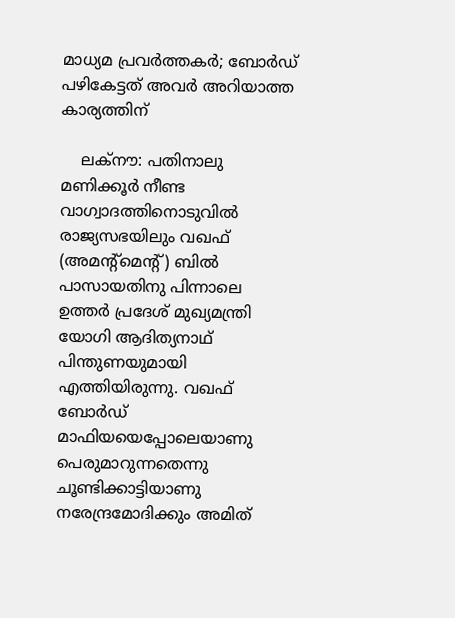മാധ്യമ പ്രവര്‍ത്തകര്‍; ബോര്‍ഡ് പഴികേട്ടത് അവര്‍ അറിയാത്ത കാര്യത്തിന്‌

    ലക്‌നൗ: പതിനാലു മണിക്കൂര്‍ നീണ്ട വാഗ്വാദത്തിനൊടുവില്‍ രാജ്യസഭയിലും വഖഫ് (അമന്റ്‌മെന്റ്) ബില്‍ പാസായതിനു പിന്നാലെ ഉത്തര്‍ പ്രദേശ് മുഖ്യമന്ത്രി യോഗി ആദിത്യനാഥ് പിന്തുണയുമായി എത്തിയിരുന്നു. വഖഫ് ബോര്‍ഡ് മാഫിയയെപ്പോലെയാണു പെരുമാറുന്നതെന്നു ചൂണ്ടിക്കാട്ടിയാണു നരേന്ദ്രമോദിക്കും അമിത്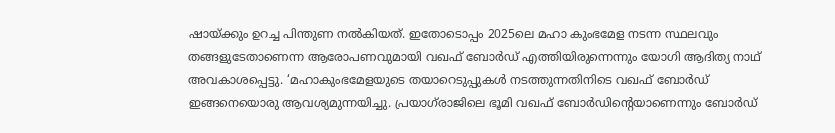ഷായ്ക്കും ഉറച്ച പിന്തുണ നല്‍കിയത്. ഇതോടൊപ്പം 2025ലെ മഹാ കുംഭമേള നടന്ന സ്ഥലവും തങ്ങളുടേതാണെന്ന ആരോപണവുമായി വഖഫ് ബോര്‍ഡ് എത്തിയിരുന്നെന്നും യോഗി ആദിത്യ നാഥ് അവകാശപ്പെട്ടു. ‘മഹാകുംഭമേളയുടെ തയാറെടുപ്പുകള്‍ നടത്തുന്നതിനിടെ വഖഫ് ബോര്‍ഡ് ഇങ്ങനെയൊരു ആവശ്യമുന്നയിച്ചു. പ്രയാഗ്‌രാജിലെ ഭൂമി വഖഫ് ബോര്‍ഡിന്റെയാണെന്നും ബോര്‍ഡ്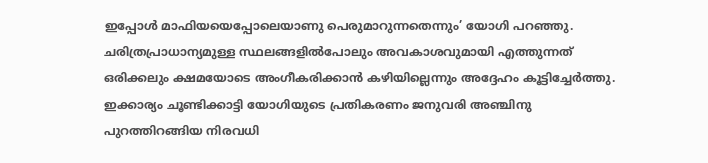ഇപ്പോള്‍ മാഫിയയെപ്പോലെയാണു പെരുമാറുന്നതെന്നും’ യോഗി പറഞ്ഞു. ചരിത്രപ്രാധാന്യമുള്ള സ്ഥലങ്ങളില്‍പോലും അവകാശവുമായി എത്തുന്നത് ഒരിക്കലും ക്ഷമയോടെ അംഗീകരിക്കാന്‍ കഴിയില്ലെന്നും അദ്ദേഹം കൂട്ടിച്ചേര്‍ത്തു. ഇക്കാര്യം ചൂണ്ടിക്കാട്ടി യോഗിയുടെ പ്രതികരണം ജനുവരി അഞ്ചിനു പുറത്തിറങ്ങിയ നിരവധി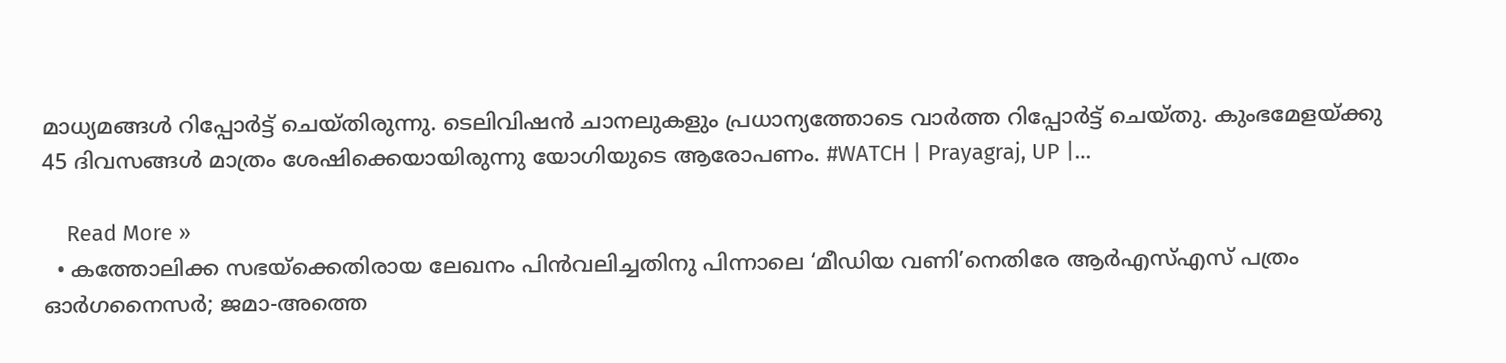മാധ്യമങ്ങള്‍ റിപ്പോര്‍ട്ട് ചെയ്തിരുന്നു. ടെലിവിഷന്‍ ചാനലുകളും പ്രധാന്യത്തോടെ വാര്‍ത്ത റിപ്പോര്‍ട്ട് ചെയ്തു. കുംഭമേളയ്ക്കു 45 ദിവസങ്ങള്‍ മാത്രം ശേഷിക്കെയായിരുന്നു യോഗിയുടെ ആരോപണം. #WATCH | Prayagraj, UP |…

    Read More »
  • കത്തോലിക്ക സഭയ്‌ക്കെതിരായ ലേഖനം പിന്‍വലിച്ചതിനു പിന്നാലെ ‘മീഡിയ വണി’നെതിരേ ആര്‍എസ്എസ് പത്രം ഓര്‍ഗനൈസര്‍; ജമാ-അത്തെ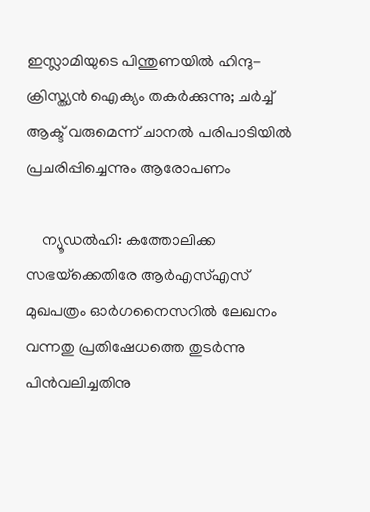ഇസ്ലാമിയുടെ പിന്തുണയില്‍ ഹിന്ദു-ക്രിസ്ത്യന്‍ ഐക്യം തകര്‍ക്കുന്നു; ചര്‍ച്ച് ആക്ട് വരുമെന്ന് ചാനല്‍ പരിപാടിയില്‍ പ്രചരിപ്പിച്ചെന്നും ആരോപണം

    ന്യൂഡല്‍ഹി: കത്തോലിക്ക സഭയ്‌ക്കെതിരേ ആര്‍എസ്എസ് മുഖപത്രം ഓര്‍ഗനൈസറില്‍ ലേഖനം വന്നതു പ്രതിഷേധത്തെ തുടര്‍ന്നു പിന്‍വലിച്ചതിനു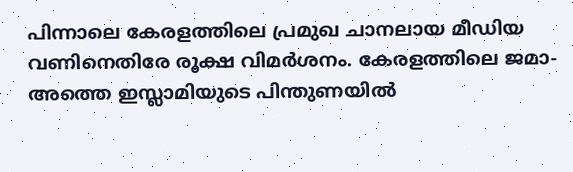പിന്നാലെ കേരളത്തിലെ പ്രമുഖ ചാനലായ മീഡിയ വണിനെതിരേ രൂക്ഷ വിമര്‍ശനം. കേരളത്തിലെ ജമാ-അത്തെ ഇസ്ലാമിയുടെ പിന്തുണയില്‍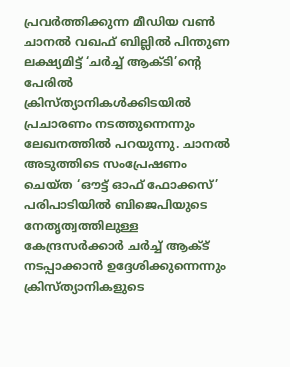പ്രവര്‍ത്തിക്കുന്ന മീഡിയ വണ്‍ ചാനല്‍ വഖഫ് ബില്ലില്‍ പിന്തുണ ലക്ഷ്യമിട്ട് ‘ചര്‍ച്ച് ആക്ടി’ന്റെ പേരില്‍ ക്രിസ്ത്യാനികള്‍ക്കിടയില്‍ പ്രചാരണം നടത്തുന്നെന്നും ലേഖനത്തില്‍ പറയുന്നു. ചാനല്‍ അടുത്തിടെ സംപ്രേഷണം ചെയ്ത ‘ഔട്ട് ഓഫ് ഫോക്കസ്’ പരിപാടിയില്‍ ബിജെപിയുടെ നേതൃത്വത്തിലുള്ള കേന്ദ്രസര്‍ക്കാര്‍ ചര്‍ച്ച് ആക്ട് നടപ്പാക്കാന്‍ ഉദ്ദേശിക്കുന്നെന്നും ക്രിസ്ത്യാനികളുടെ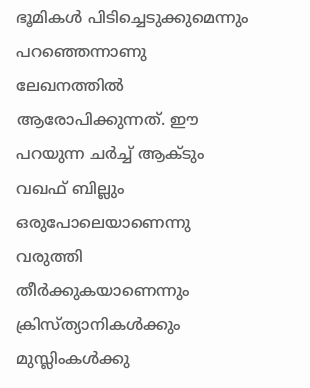ഭൂമികള്‍ പിടിച്ചെടുക്കുമെന്നും പറഞ്ഞെന്നാണു ലേഖനത്തില്‍ ആരോപിക്കുന്നത്. ഈ പറയുന്ന ചര്‍ച്ച് ആക്ടും വഖഫ് ബില്ലും ഒരുപോലെയാണെന്നു വരുത്തി തീര്‍ക്കുകയാണെന്നും ക്രിസ്ത്യാനികള്‍ക്കും മുസ്ലിംകള്‍ക്കു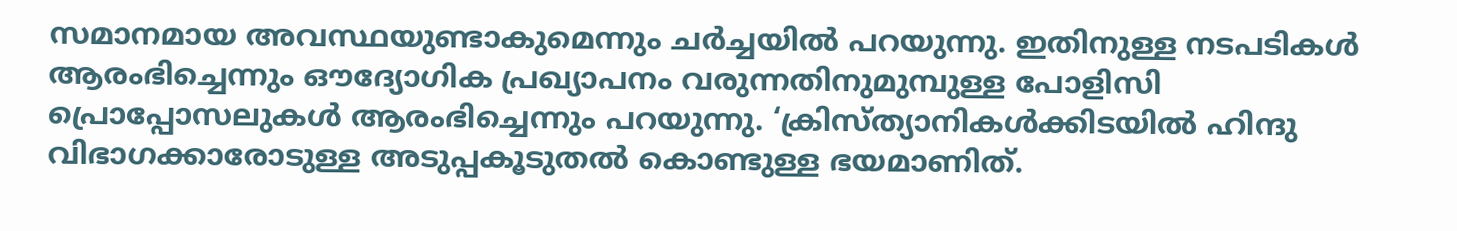സമാനമായ അവസ്ഥയുണ്ടാകുമെന്നും ചര്‍ച്ചയില്‍ പറയുന്നു. ഇതിനുള്ള നടപടികള്‍ ആരംഭിച്ചെന്നും ഔദ്യോഗിക പ്രഖ്യാപനം വരുന്നതിനുമുമ്പുള്ള പോളിസി പ്രൊപ്പോസലുകള്‍ ആരംഭിച്ചെന്നും പറയുന്നു. ‘ക്രിസ്ത്യാനികള്‍ക്കിടയില്‍ ഹിന്ദു വിഭാഗക്കാരോടുള്ള അടുപ്പകൂടുതല്‍ കൊണ്ടുള്ള ഭയമാണിത്.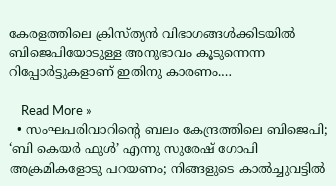കേരളത്തിലെ ക്രിസ്ത്യന്‍ വിഭാഗങ്ങള്‍ക്കിടയില്‍ ബിജെപിയോടുള്ള അനുഭാവം കൂടുന്നെന്ന റിപ്പോര്‍ട്ടുകളാണ് ഇതിനു കാരണം.…

    Read More »
  • സംഘപരിവാറിന്റെ ബലം കേന്ദ്രത്തിലെ ബിജെപി; ‘ബി കെയര്‍ ഫുള്‍’ എന്നു സുരേഷ് ഗോപി അക്രമികളോടു പറയണം; നിങ്ങളുടെ കാല്‍ച്ചുവട്ടില്‍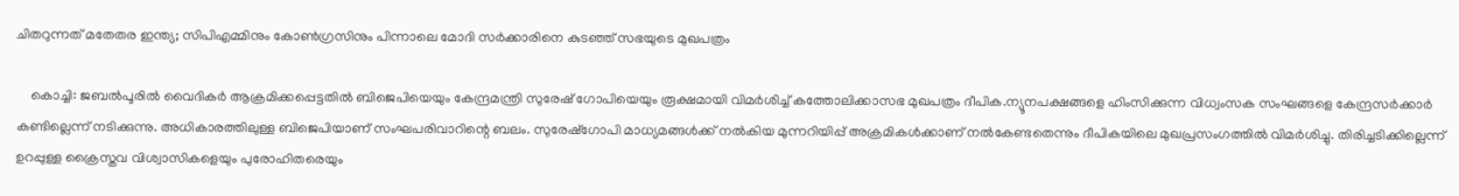ചിതറുന്നത് മതേതര ഇന്ത്യ; സിപിഎമ്മിനും കോണ്‍ഗ്രസിനും പിന്നാലെ മോദി സര്‍ക്കാരിനെ കുടഞ്ഞ് സഭയുടെ മുഖപത്രം

    കൊച്ചി: ജബല്‍പൂരില്‍ വൈദികര്‍ ആക്രമിക്കപ്പെട്ടതില്‍ ബിജെപിയെയും കേന്ദ്രമന്ത്രി സുരേഷ് ഗോപിയെയും രൂക്ഷമായി വിമര്‍ശിച്ച് കത്തോലിക്കാസഭ മുഖപത്രം ദീപിക.ന്യൂനപക്ഷങ്ങളെ ഹിംസിക്കുന്ന വിധ്വംസക സംഘങ്ങളെ കേന്ദ്രസര്‍ക്കാര്‍ കണ്ടില്ലെന്ന് നടിക്കുന്നു. അധികാരത്തിലുള്ള ബിജെപിയാണ് സംഘപരിവാറിന്റെ ബലം. സുരേഷ്‌ഗോപി മാധ്യമങ്ങള്‍ക്ക് നല്‍കിയ മുന്നറിയിപ്പ് അക്രമികള്‍ക്കാണ് നല്‍കേണ്ടതെന്നും ദീപികയിലെ മുഖപ്രസംഗത്തില്‍ വിമര്‍ശിച്ചു. തിരിച്ചടിക്കില്ലെന്ന് ഉറപ്പുള്ള ക്രൈസ്തവ വിശ്വാസികളെയും പുരോഹിതരെയും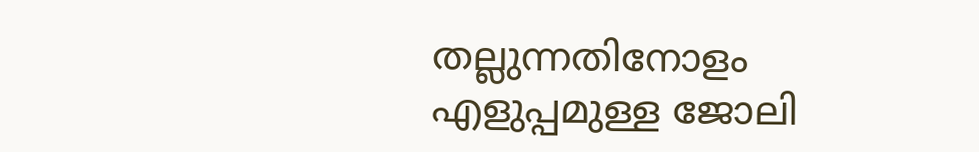തല്ലുന്നതിനോളം എളുപ്പമുള്ള ജോലി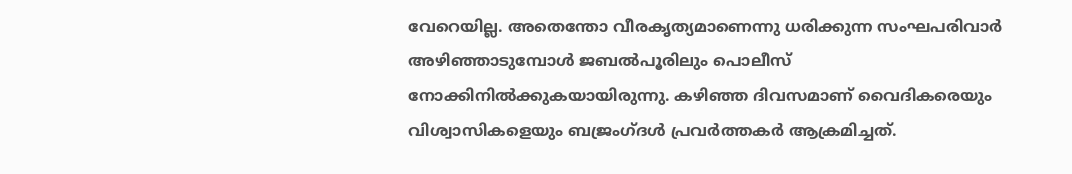വേറെയില്ല. അതെന്തോ വീരകൃത്യമാണെന്നു ധരിക്കുന്ന സംഘപരിവാര്‍ അഴിഞ്ഞാടുമ്പോള്‍ ജബല്‍പൂരിലും പൊലീസ് നോക്കിനില്‍ക്കുകയായിരുന്നു. കഴിഞ്ഞ ദിവസമാണ് വൈദികരെയും വിശ്വാസികളെയും ബജ്രംഗ്ദള്‍ പ്രവര്‍ത്തകര്‍ ആക്രമിച്ചത്.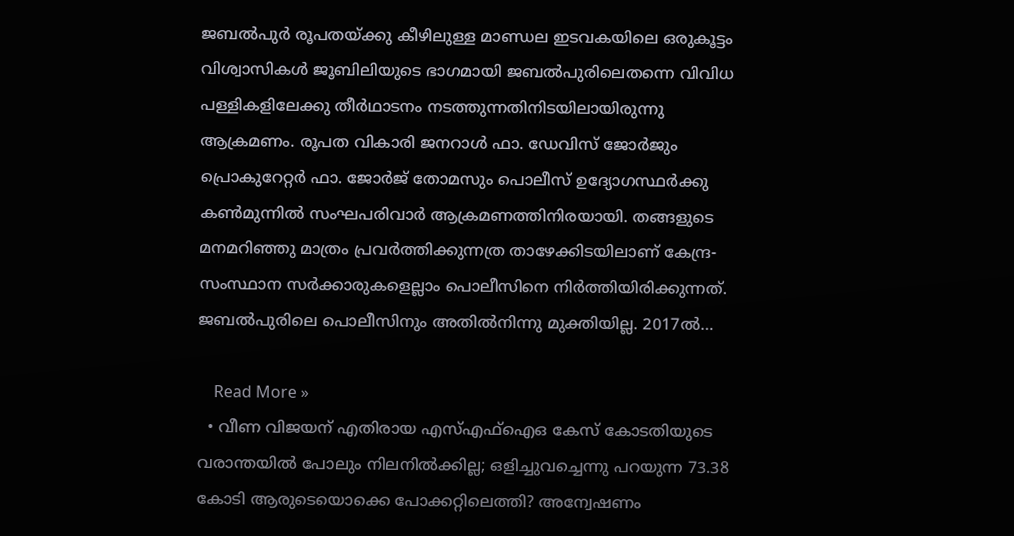ജബല്‍പുര്‍ രൂപതയ്ക്കു കീഴിലുള്ള മാണ്ഡല ഇടവകയിലെ ഒരുകൂട്ടം വിശ്വാസികള്‍ ജൂബിലിയുടെ ഭാഗമായി ജബല്‍പുരിലെതന്നെ വിവിധ പള്ളികളിലേക്കു തീര്‍ഥാടനം നടത്തുന്നതിനിടയിലായിരുന്നു ആക്രമണം. രൂപത വികാരി ജനറാള്‍ ഫാ. ഡേവിസ് ജോര്‍ജും പ്രൊകുറേറ്റര്‍ ഫാ. ജോര്‍ജ് തോമസും പൊലീസ് ഉദ്യോഗസ്ഥര്‍ക്കു കണ്‍മുന്നില്‍ സംഘപരിവാര്‍ ആക്രമണത്തിനിരയായി. തങ്ങളുടെ മനമറിഞ്ഞു മാത്രം പ്രവര്‍ത്തിക്കുന്നത്ര താഴേക്കിടയിലാണ് കേന്ദ്ര-സംസ്ഥാന സര്‍ക്കാരുകളെല്ലാം പൊലീസിനെ നിര്‍ത്തിയിരിക്കുന്നത്. ജബല്‍പുരിലെ പൊലീസിനും അതില്‍നിന്നു മുക്തിയില്ല. 2017ല്‍…

    Read More »
  • വീണ വിജയന് എതിരായ എസ്എഫ്‌ഐഒ കേസ് കോടതിയുടെ വരാന്തയില്‍ പോലും നിലനില്‍ക്കില്ല; ഒളിച്ചുവച്ചെന്നു പറയുന്ന 73.38 കോടി ആരുടെയൊക്കെ പോക്കറ്റിലെത്തി? അന്വേഷണം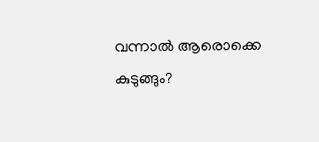വന്നാല്‍ ആരൊക്കെ കുടുങ്ങും?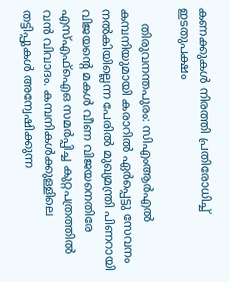കണക്കുകള്‍ നിരത്തി പ്രതിരോധിച്ച് ഇടതുപക്ഷം

    തിരുവനന്തപുരം: സിഎംആര്‍എല്‍ കമ്പനിയുമായി കരാറില്‍ ഏര്‍പ്പെട്ടു സേവനം നല്‍കിയില്ലെന്ന പേരില്‍ മുഖ്യമന്ത്രി പിണറായി വിജയന്റെ മകള്‍ വീണ വിജയനെതിരേ എസ്എഫ്‌ഐഒ സമര്‍പ്പിച്ച കുറ്റപത്രത്തില്‍ വന്‍ വിവാദം. കമ്പനികള്‍ക്കുള്ളിലെ തട്ടിപ്പുകള്‍ അന്വേഷിക്കുന്ന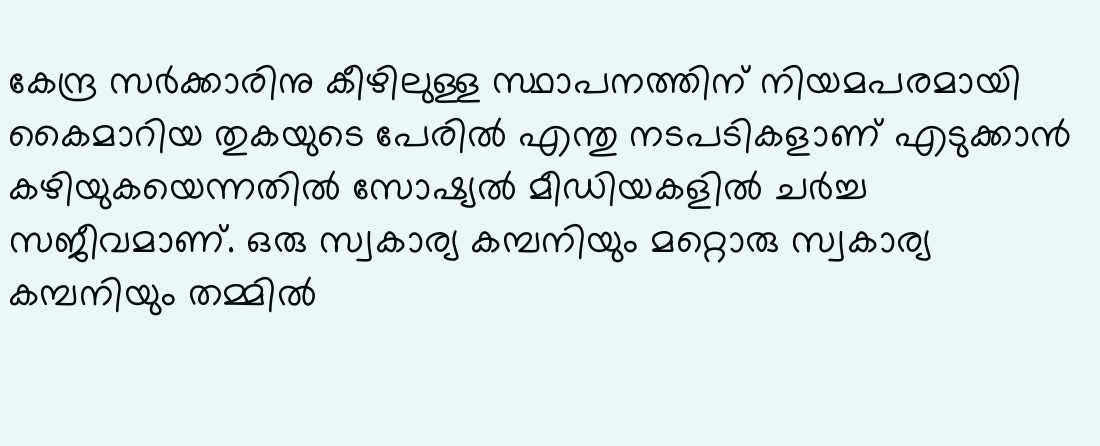കേന്ദ്ര സര്‍ക്കാരിനു കീഴിലുള്ള സ്ഥാപനത്തിന് നിയമപരമായി കൈമാറിയ തുകയുടെ പേരില്‍ എന്തു നടപടികളാണ് എടുക്കാന്‍ കഴിയുകയെന്നതില്‍ സോഷ്യല്‍ മീഡിയകളില്‍ ചര്‍ച്ച സജീവമാണ്. ഒരു സ്വകാര്യ കമ്പനിയും മറ്റൊരു സ്വകാര്യ കമ്പനിയും തമ്മില്‍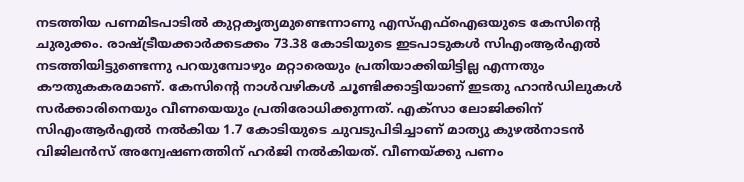നടത്തിയ പണമിടപാടില്‍ കുറ്റകൃത്യമുണ്ടെന്നാണു എസ്എഫ്‌ഐഒയുടെ കേസിന്റെ ചുരുക്കം. രാഷ്ട്രീയക്കാര്‍ക്കടക്കം 73.38 കോടിയുടെ ഇടപാടുകള്‍ സിഎംആര്‍എല്‍ നടത്തിയിട്ടുണ്ടെന്നു പറയുമ്പോഴും മറ്റാരെയും പ്രതിയാക്കിയിട്ടില്ല എന്നതും കൗതുകകരമാണ്. കേസിന്റെ നാള്‍വഴികള്‍ ചൂണ്ടിക്കാട്ടിയാണ് ഇടതു ഹാന്‍ഡിലുകള്‍ സര്‍ക്കാരിനെയും വീണയെയും പ്രതിരോധിക്കുന്നത്. എക്‌സാ ലോജിക്കിന് സിഎംആര്‍എല്‍ നല്‍കിയ 1.7 കോടിയുടെ ചുവടുപിടിച്ചാണ് മാത്യു കുഴല്‍നാടന്‍ വിജിലന്‍സ് അന്വേഷണത്തിന് ഹര്‍ജി നല്‍കിയത്. വീണയ്ക്കു പണം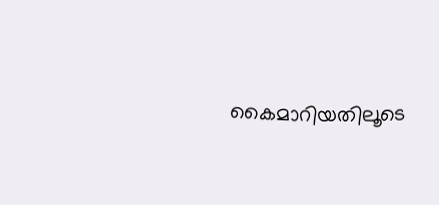കൈമാറിയതിലൂടെ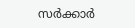സര്‍ക്കാര്‍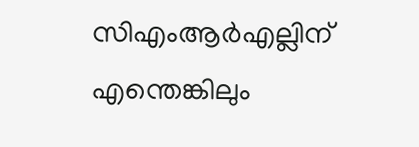സിഎംആര്‍എല്ലിന് എന്തെങ്കിലും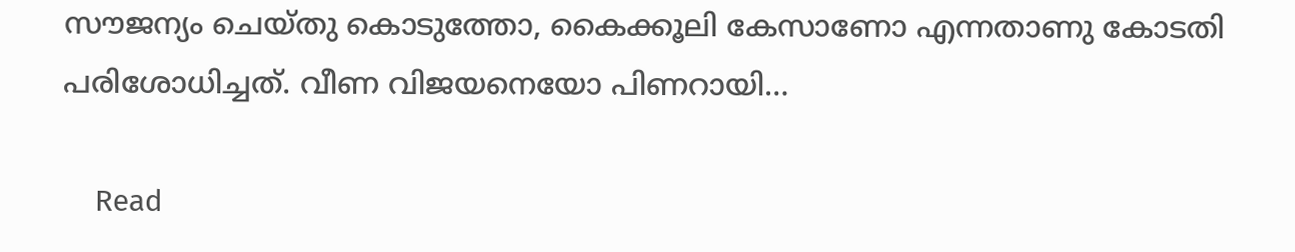സൗജന്യം ചെയ്തു കൊടുത്തോ, കൈക്കൂലി കേസാണോ എന്നതാണു കോടതി പരിശോധിച്ചത്. വീണ വിജയനെയോ പിണറായി…

    Read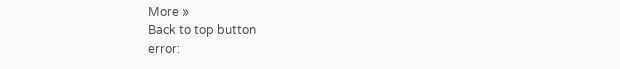More »
Back to top button
error: